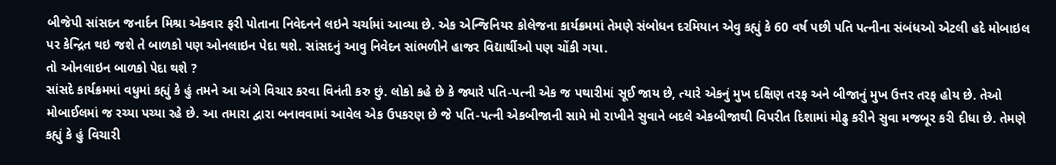બીજેપી સાંસદન જનાર્દન મિશ્રા એકવાર ફરી પોતાના નિવેદનને લઇને ચર્ચામાં આવ્યા છે. એક એન્જિનિયર કોલેજના કાર્યક્રમમાં તેમણે સંબોધન દરમિયાન એવુ કહ્યું કે 60 વર્ષ પછી પતિ પત્નીના સંબંધઓ એટલી હદે મોબાઇલ પર કેન્દ્રિત થઇ જશે તે બાળકો પણ ઓનલાઇન પેદા થશે. સાંસદનું આવુ નિવેદન સાંભળીને હાજર વિદ્યાર્થીઓ પણ ચોંકી ગયા.
તો ઓનલાઇન બાળકો પેદા થશે ?
સાંસદે કાર્યક્રમમાં વધુમાં કહ્યું કે હું તમને આ અંગે વિચાર કરવા વિનંતી કરુ છું. લોકો કહે છે કે જ્યારે પતિ-પત્ની એક જ પથારીમાં સૂઈ જાય છે, ત્યારે એકનું મુખ દક્ષિણ તરફ અને બીજાનું મુખ ઉત્તર તરફ હોય છે. તેઓ મોબાઈલમાં જ રચ્યા પચ્યા રહે છે. આ તમારા દ્વારા બનાવવામાં આવેલ એક ઉપકરણ છે જે પતિ-પત્ની એકબીજાની સામે મો રાખીને સુવાને બદલે એકબીજાથી વિપરીત દિશામાં મોઢુ કરીને સુવા મજબૂર કરી દીધા છે. તેમણે કહ્યું કે હું વિચારી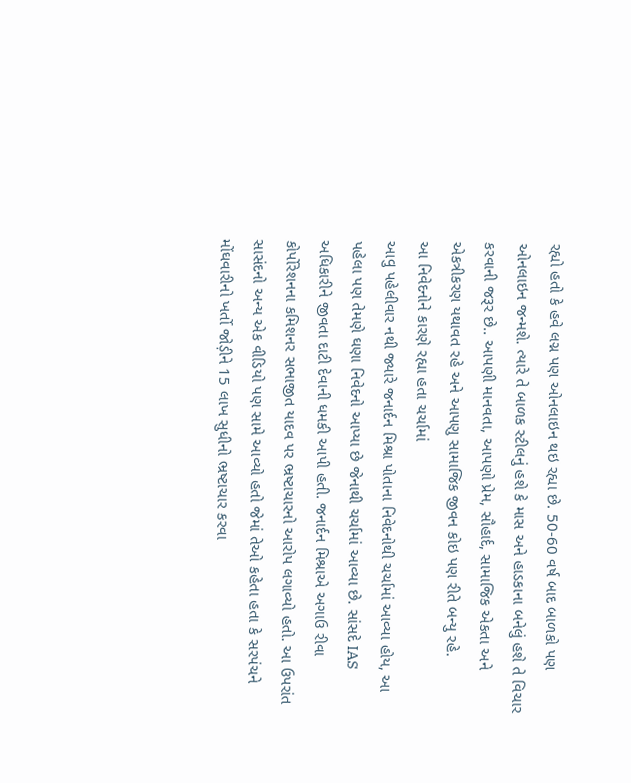રહ્યો હતો કે હવે લગ્ન પણ ઓનલાઇન થઇ રહ્યા છે. 50-60 વર્ષ બાદ બાળકો પણ ઓનલાઇન જન્મશે. ત્યારે તે બાળક સ્ટીલનું હશે કે માસ અને હાડકાના બનેલું હશે તે વિચાર કરવાની જરૂર છે.. આપણી માનવતા, આપણો પ્રેમ, સૌહાર્દ, સામાજિક એકતા અને એકત્રીકરણ યથાવત રહે અને આપણુ સામાજિક જીવન કોઇ પણ રીતે બન્યુ રહે.
આ નિવેદનોને કારણે રહ્યા હતા ચર્ચામાં
આવુ પહેલીવાર નથી જ્યારે જનાર્દન મિશ્રા પોતાના નિવેદનોથી ચર્ચામાં આવ્યા હોય, આ પહેલા પણ તેમણે ઘણા નિવેદનો આપ્યા છે જેનાથી ચર્ચામાં આવ્યા છે. સાંસદે IAS અધિકારીને જીવતા દાટી દેવાની ધમકી આપી હતી. જનાર્દન મિશ્રાએ અગાઉ રીવા કોર્પોરેશનના કમિશનર સભાજીત યાદવ પર ભ્રષ્ટાચારનો આરોપ લગાવ્યો હતો. આ ઉપરાંત સાસંદનો અન્ય એક વીડિયો પણ સામે આવ્યો હતો જેમાં તેઓ કહેતા હતા કે સરપંચને મોંઘવારીનો ખર્તો જોડ઼ીને 15 લાખ સુધીનો ભ્રષ્ટાચાર કરવા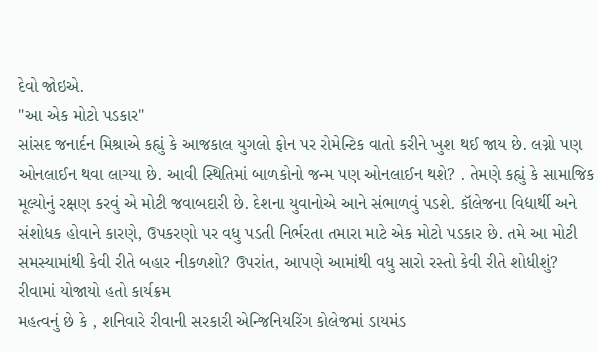દેવો જોઇએ.
''આ એક મોટો પડકાર''
સાંસદ જનાર્દન મિશ્રાએ કહ્યું કે આજકાલ યુગલો ફોન પર રોમેન્ટિક વાતો કરીને ખુશ થઈ જાય છે. લગ્નો પણ ઓનલાઈન થવા લાગ્યા છે. આવી સ્થિતિમાં બાળકોનો જન્મ પણ ઓનલાઈન થશે? . તેમણે કહ્યું કે સામાજિક મૂલ્યોનું રક્ષણ કરવું એ મોટી જવાબદારી છે. દેશના યુવાનોએ આને સંભાળવું પડશે. કૉલેજના વિદ્યાર્થી અને સંશોધક હોવાને કારણે, ઉપકરણો પર વધુ પડતી નિર્ભરતા તમારા માટે એક મોટો પડકાર છે. તમે આ મોટી સમસ્યામાંથી કેવી રીતે બહાર નીકળશો? ઉપરાંત, આપણે આમાંથી વધુ સારો રસ્તો કેવી રીતે શોધીશું?
રીવામાં યોજાયો હતો કાર્યક્રમ
મહત્વનું છે કે , શનિવારે રીવાની સરકારી એન્જિનિયરિંગ કોલેજમાં ડાયમંડ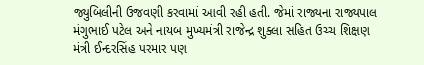જ્યુબિલીની ઉજવણી કરવામાં આવી રહી હતી. જેમાં રાજ્યના રાજ્યપાલ મંગુભાઈ પટેલ અને નાયબ મુખ્યમંત્રી રાજેન્દ્ર શુક્લા સહિત ઉચ્ચ શિક્ષણ મંત્રી ઈન્દરસિંહ પરમાર પણ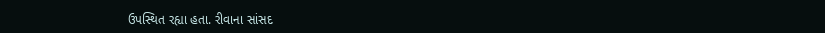ઉપસ્થિત રહ્યા હતા. રીવાના સાંસદ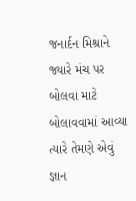જનાર્દન મિશ્રાને જ્યારે મંચ પર બોલવા માટે બોલાવવામાં આવ્યા ત્યારે તેમણે એવું જ્ઞાન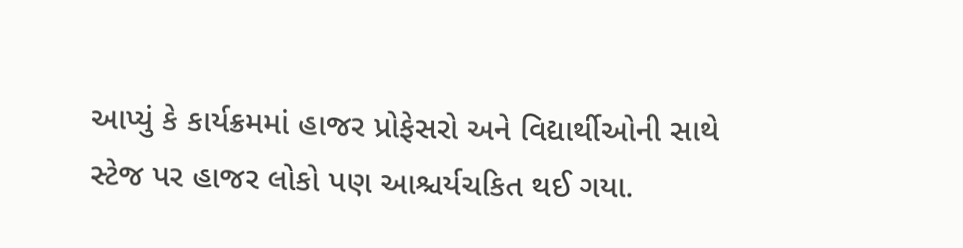આપ્યું કે કાર્યક્રમમાં હાજર પ્રોફેસરો અને વિદ્યાર્થીઓની સાથે સ્ટેજ પર હાજર લોકો પણ આશ્ચર્યચકિત થઈ ગયા.